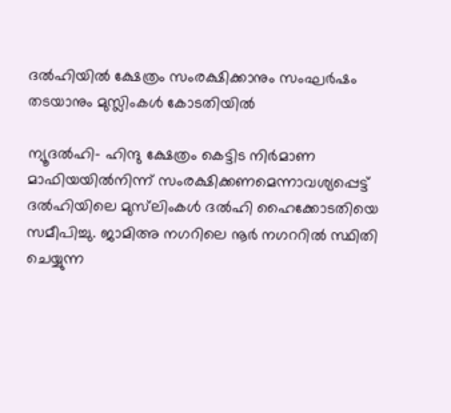ദല്‍ഹിയില്‍ ക്ഷേത്രം സംരക്ഷിക്കാനും സംഘര്‍ഷം തടയാനും മുസ്ലിംകള്‍ കോടതിയില്‍

ന്യൂദല്‍ഹി- ഹിന്ദു ക്ഷേത്രം കെട്ടിട നിര്‍മാണ മാഫിയയില്‍നിന്ന് സംരക്ഷിക്കണമെന്നാവശ്യപ്പെട്ട് ദല്‍ഹിയിലെ മുസ്‌ലിംകള്‍ ദല്‍ഹി ഹൈക്കോടതിയെ സമീപിച്ചു. ജാമിഅ നഗറിലെ നൂര്‍ നഗററില്‍ സ്ഥിതി ചെയ്യുന്ന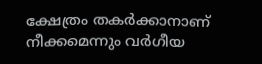ക്ഷേത്രം തകര്‍ക്കാനാണ് നീക്കമെന്നും വര്‍ഗീയ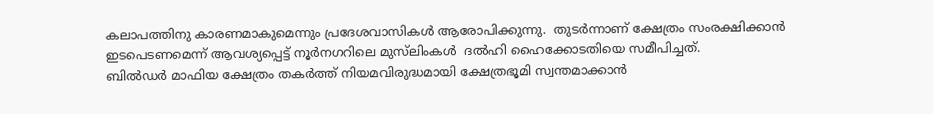കലാപത്തിനു കാരണമാകുമെന്നും പ്രദേശവാസികള്‍ ആരോപിക്കുന്നു.  തുടര്‍ന്നാണ് ക്ഷേത്രം സംരക്ഷിക്കാന്‍ ഇടപെടണമെന്ന് ആവശ്യപ്പെട്ട് നൂര്‍നഗറിലെ മുസ്‌ലിംകള്‍  ദല്‍ഹി ഹൈക്കോടതിയെ സമീപിച്ചത്.
ബില്‍ഡര്‍ മാഫിയ ക്ഷേത്രം തകര്‍ത്ത് നിയമവിരുദ്ധമായി ക്ഷേത്രഭൂമി സ്വന്തമാക്കാന്‍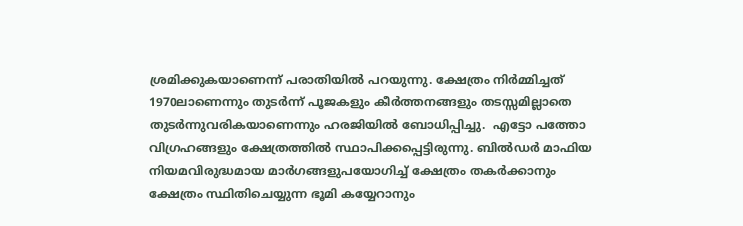ശ്രമിക്കുകയാണെന്ന് പരാതിയില്‍ പറയുന്നു. ക്ഷേത്രം നിര്‍മ്മിച്ചത് 1970ലാണെന്നും തുടര്‍ന്ന് പൂജകളും കീര്‍ത്തനങ്ങളും തടസ്സമില്ലാതെ തുടര്‍ന്നുവരികയാണെന്നും ഹരജിയില്‍ ബോധിപ്പിച്ചു.  എട്ടോ പത്തോ വിഗ്രഹങ്ങളും ക്ഷേത്രത്തില്‍ സ്ഥാപിക്കപ്പെട്ടിരുന്നു. ബില്‍ഡര്‍ മാഫിയ നിയമവിരുദ്ധമായ മാര്‍ഗങ്ങളുപയോഗിച്ച് ക്ഷേത്രം തകര്‍ക്കാനും ക്ഷേത്രം സ്ഥിതിചെയ്യുന്ന ഭൂമി കയ്യേറാനും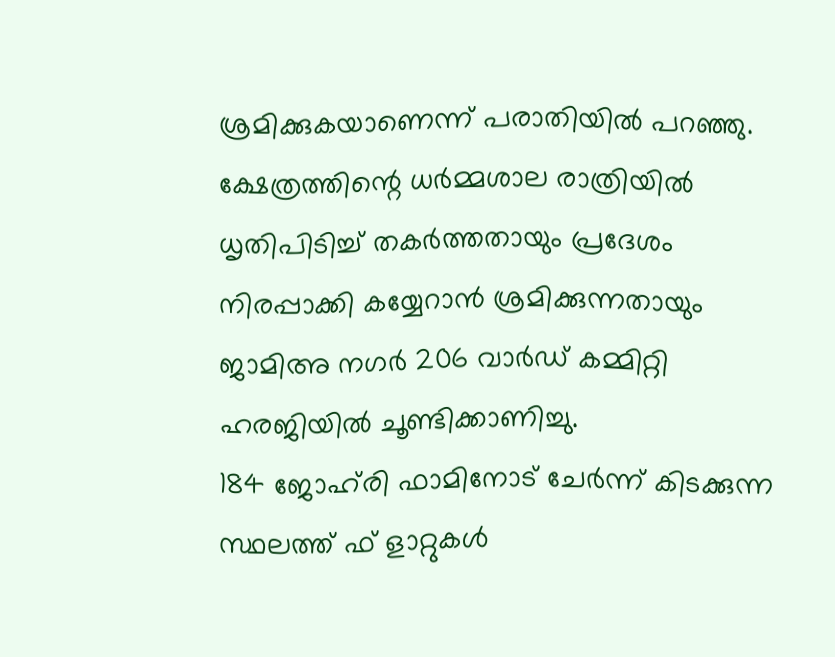ശ്രമിക്കുകയാണെന്ന് പരാതിയില്‍ പറഞ്ഞു.
ക്ഷേത്രത്തിന്റെ ധര്‍മ്മശാല രാത്രിയില്‍ ധൃതിപിടിച്ച് തകര്‍ത്തതായും പ്രദേശം നിരപ്പാക്കി കയ്യേറാന്‍ ശ്രമിക്കുന്നതായും ജാമിഅ നഗര്‍ 206 വാര്‍ഡ് കമ്മിറ്റി ഹരജിയില്‍ ചൂണ്ടിക്കാണിച്ചു.
184 ജോഹ്‌രി ഫാമിനോട് ചേര്‍ന്ന് കിടക്കുന്ന സ്ഥലത്ത് ഫ് ളാറ്റുകള്‍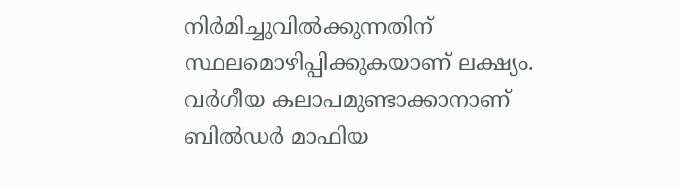നിര്‍മിച്ചുവില്‍ക്കുന്നതിന് സ്ഥലമൊഴിപ്പിക്കുകയാണ് ലക്ഷ്യം.  വര്‍ഗീയ കലാപമുണ്ടാക്കാനാണ് ബില്‍ഡര്‍ മാഫിയ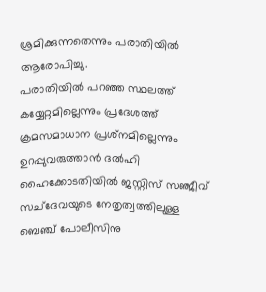ശ്രമിക്കുന്നതെന്നും പരാതിയില്‍ ആരോപിച്ചു.
പരാതിയില്‍ പറഞ്ഞ സ്ഥലത്ത് കയ്യേറ്റമില്ലെന്നും പ്രദേശത്ത് ക്രമസമാധാന പ്രശ്‌നമില്ലെന്നും ഉറപ്പുവരുത്താന്‍ ദല്‍ഹി ഹൈക്കോടതിയില്‍ ജസ്റ്റിസ് സഞ്ജീവ് സച്‌ദേവയുടെ നേതൃത്വത്തിലുള്ള ബെഞ്ച് പോലീസിനു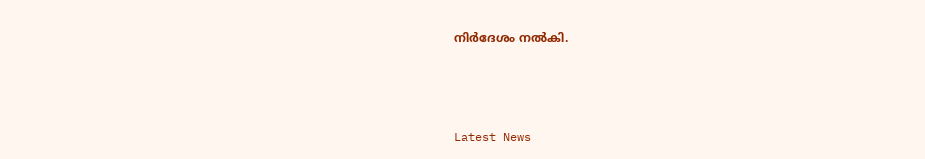നിര്‍ദേശം നല്‍കി.



Latest News